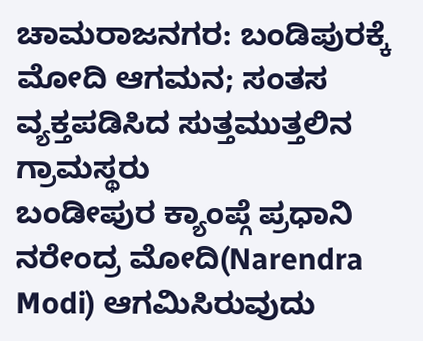ಚಾಮರಾಜನಗರ: ಬಂಡಿಪುರಕ್ಕೆ ಮೋದಿ ಆಗಮನ; ಸಂತಸ ವ್ಯಕ್ತಪಡಿಸಿದ ಸುತ್ತಮುತ್ತಲಿನ ಗ್ರಾಮಸ್ಥರು
ಬಂಡೀಪುರ ಕ್ಯಾಂಪ್ಗೆ ಪ್ರಧಾನಿ ನರೇಂದ್ರ ಮೋದಿ(Narendra Modi) ಆಗಮಿಸಿರುವುದು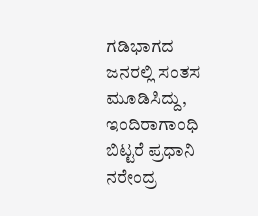ಗಡಿಭಾಗದ ಜನರಲ್ಲಿ ಸಂತಸ ಮೂಡಿಸಿದ್ದು, ಇಂದಿರಾಗಾಂಧಿ ಬಿಟ್ಟರೆ ಪ್ರಧಾನಿ ನರೇಂದ್ರ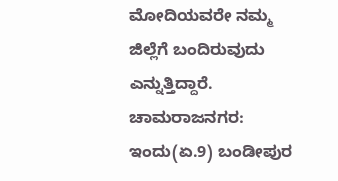ಮೋದಿಯವರೇ ನಮ್ಮ ಜಿಲ್ಲೆಗೆ ಬಂದಿರುವುದು ಎನ್ನುತ್ತಿದ್ದಾರೆ.
ಚಾಮರಾಜನಗರ: ಇಂದು(ಏ.9) ಬಂಡೀಪುರ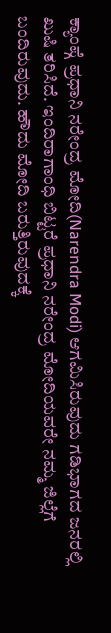ಕ್ಯಾಂಪ್ಗೆ ಪ್ರಧಾನಿ ನರೇಂದ್ರ ಮೋದಿ(Narendra Modi) ಆಗಮಿಸಿರುವುದು ಗಡಿಭಾಗದ ಜನರಲ್ಲಿ ಖುಷಿ ತರಿಸಿದೆ. ಇಂದಿರಾಗಾಂಧಿ ಬಿಟ್ಟರೆ ಪ್ರಧಾನಿ ನರೇಂದ್ರ ಮೋದಿಯವರೇ ನಮ್ಮ ಜಿಲ್ಲೆಗೆ ಬಂದಿರುವುದು. ಹೌದು ಮೋದಿ ಬರುತ್ತಿರುವುದಕ್ಕೆ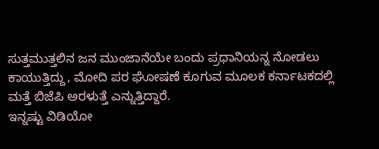ಸುತ್ತಮುತ್ತಲಿನ ಜನ ಮುಂಜಾನೆಯೇ ಬಂದು ಪ್ರಧಾನಿಯನ್ನ ನೋಡಲು ಕಾಯುತ್ತಿದ್ದು, ಮೋದಿ ಪರ ಘೋಷಣೆ ಕೂಗುವ ಮೂಲಕ ಕರ್ನಾಟಕದಲ್ಲಿ ಮತ್ತೆ ಬಿಜೆಪಿ ಅರಳುತ್ತೆ ಎನ್ನುತ್ತಿದ್ದಾರೆ.
ಇನ್ನಷ್ಟು ವಿಡಿಯೋ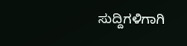ಸುದ್ದಿಗಳಿಗಾಗಿ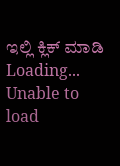ಇಲ್ಲಿ ಕ್ಲಿಕ್ ಮಾಡಿ
Loading...
Unable to load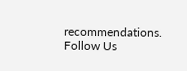recommendations.
Follow Us